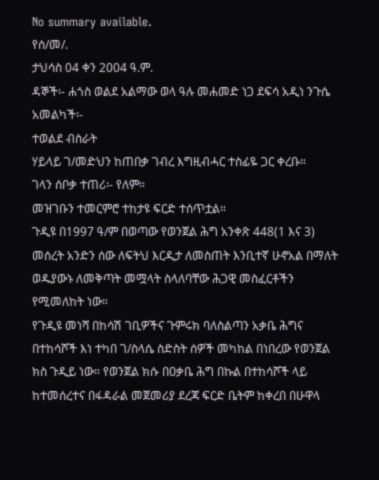No summary available.
የሰ/መ/.
ታህሳስ 04 ቀን 2004 ዓ.ም.
ዳኞች፡- ሐጎስ ወልደ አልማው ወላ ዓሉ መሐመድ ነጋ ደፍሳ አዲነ ንጉሴ አመልካች፡-
ተወልደ ብስራት
ሃይላይ ገ/መድህን ከጠበቃ ገብረ እግዚብሓር ተስፊዬ ጋር ቀረቡ።
ገላን ሰቦቃ ተጠሪ፡- የለም።
መዝገቡን ተመርምሮ ተከታዩ ፍርድ ተሰጥቷል።
ጉዲዩ በ1997 ዓ/ም በወጣው የወንጀል ሕግ አንቀጽ 448(1 እና 3) መሰረት አንድን ሰው ለፍትህ እርዲታ ለመስጠት እንቢተኛ ሁኖአል በማለት ወዱያውኑ ለመቅጣት መሟላት ስላለባቸው ሕጋዊ መስፈርቶችን የሚመለከት ነው።
የጉዲዩ መነሻ በከሳሽ ገቢዎችና ጉምሩክ ባለስልጣን አቃቤ ሕግና በተከሳሾች እነ ተካበ ገ/ስላሴ ስድስት ሰዎች መካከል በነበረው የወንጀል ክስ ጉዲይ ነው። የወንጀል ክሱ በዐቃቤ ሕግ በኩል በተከሳሾች ላይ ከተመሰረተና በፋዳራል መጀመሪያ ደረጃ ፍርድ ቤትም ከቀረበ በሁዋላ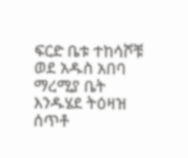ፍርድ ቤቱ ተከሳሾቹ ወደ አዱስ አበባ ማረሚያ ቤት እንዱሄደ ትዕዛዝ ሰጥቶ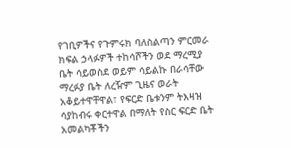የገቢዎችና የጉምሩክ ባለስልጣን ምርመራ ክፍል ኃላፉዎች ተከሳሾችን ወደ ማረሚያ ቤት ሳይወስደ ወይም ሳይልኩ በራሳቸው ማረፉያ ቤት ለረዥም ጊዜና ወራት አቆይተዋቸዋል፣ የፍርድ ቤቱንም ትእዛዝ ሳያከብሩ ቀርተዋል በማለት የስር ፍርድ ቤት አመልካቾችን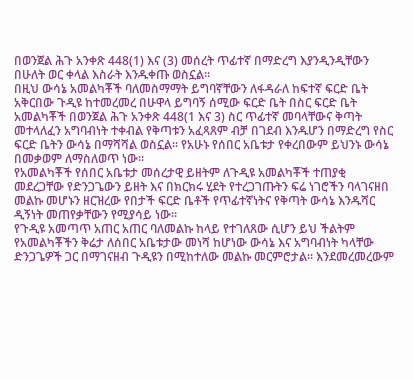በወንጀል ሕጉ አንቀጽ 448(1) እና (3) መሰረት ጥፊተኛ በማድረግ እያንዲንዲቸውን በሁለት ወር ቀላል እስራት እንዱቀጡ ወስኗል።
በዚህ ውሳኔ አመልካቾች ባለመስማማት ይግባኛቸውን ለፋዳራለ ከፍተኛ ፍርድ ቤት አቅርበው ጉዲዩ ከተመረመረ በሁዋላ ይግባኝ ሰሚው ፍርድ ቤት በስር ፍርድ ቤት አመልካቾች በወንጀል ሕጉ አንቀጽ 448(1 እና 3) ስር ጥፊተኛ መባላቸውና ቅጣት መተላለፈን አግባብነት ተቀብል የቅጣቱን አፈጻጸም ብቻ በገደብ እንዱሆን በማድረግ የስር ፍርድ ቤትን ውሳኔ በማሻሻል ወስኗል። የአሁኑ የሰበር አቤቱታ የቀረበውም ይህንኑ ውሳኔ በመቃወም ለማስለወጥ ነው።
የአመልካቾች የሰበር አቤቱታ መሰረታዊ ይዘትም ለጉዲዩ አመልካቾች ተጠያቂ መደረጋቸው የድንጋጌውን ይዘት እና በክርክሩ ሂደት የተረጋገጡትን ፍሬ ነገሮችን ባላገናዘበ መልኩ መሆኑን ዘርዝረው የበታች ፍርድ ቤቶች የጥፊተኛነትና የቅጣት ውሳኔ እንዱሻር ዲኝነት መጠየቃቸውን የሚያሳይ ነው።
የጉዲዩ አመጣጥ አጠር አጠር ባለመልኩ ከላይ የተገለጸው ሲሆን ይህ ችልትም የአመልካቾችን ቅሬታ ለሰበር አቤቱታው መነሻ ከሆነው ውሳኔ እና አግባብነት ካላቸው ድንጋጌዎች ጋር በማገናዘብ ጉዲዩን በሚከተለው መልኩ መርምሮታል። እንደመረመረውም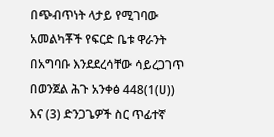በጭብጥነት ላታይ የሚገባው አመልካቾች የፍርድ ቤቱ ዋራንት በአግባቡ እንደደረሳቸው ሳይረጋገጥ በወንጀል ሕጉ አንቀፅ 448(1(ሀ)) እና (3) ድንጋጌዎች ስር ጥፊተኛ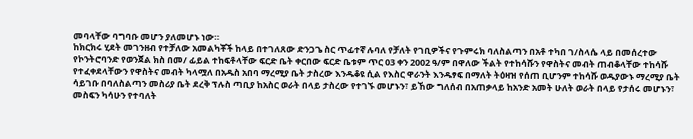መባላቸው ባግባቡ መሆን ያለመሆኑ ነው።
ከክርክሩ ሂደት መገንዘብ የተቻለው አመልካቾች ከላይ በተገለጸው ድንጋጌ ስር ጥፊተኛ ሉባለ የቻለት የገቢዎችና የጉምሩክ ባለስልጣን በአቶ ተካበ ገ/ስላሴ ላይ በመሰረተው የኮንትሮባንድ የወንጀል ክስ በመ/ ፊይል ተከፍቶላቸው ፍርድ ቤት ቀርበው ፍርድ ቤቱም ጥር 03 ቀን 2002 ዓ/ም በዋለው ችልት የተከሳሹን የዋስትና መብት ጠብቆላቸው ተከሳሹ የተፈቀደላቸውን የዋስትና መብት ካላሟለ በአዱስ አበባ ማረሚያ ቤት ታስረው እንዱቆዩ ሲል የእስር ዋራንት እንዱፃፍ በማለት ትዕዛዝ የሰጠ ቢሆንም ተከሳሹ ወዱያውኑ ማረሚያ ቤት ሳይገቡ በባለስልጣን መስሪያ ቤት ደረቅ ፕሉስ ጣቢያ ከአስር ወራት በላይ ታስረው የተገኙ መሆኑን፣ ይኸው ግለሰብ በአጠቃላይ ከአንድ አመት ሁለት ወራት በላይ የታሰሩ መሆኑን፣ መስፍን ካሳሁን የተባለት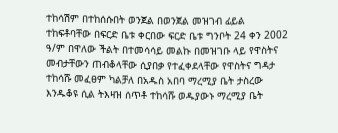ተከሳሽም በተከሰሱበት ወንጀል በወንጀል መዝገብ ፊይል ተከፍቶባቸው በፍርድ ቤቱ ቀርበው ፍርድ ቤቱ ግንቦት 24 ቀን 2002 ዓ/ም በዋለው ችልት በተመሳሳይ መልኩ በመዝገቡ ላይ የዋስትና መብታቸውን ጠብቆላቸው ሲያበቃ የተፈቀደላቸው የዋስትና ግዳታ ተከሳሹ መፈፀም ካልቻለ በአዱስ አበባ ማረሚያ ቤት ታስረው እንዱቆዩ ሲል ትእዛዝ ሰጥቶ ተከሳሹ ወዱያውኑ ማረሚያ ቤት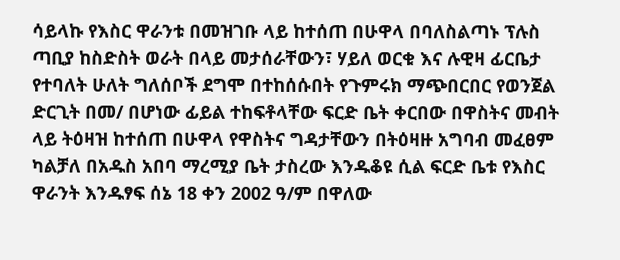ሳይላኩ የእስር ዋራንቱ በመዝገቡ ላይ ከተሰጠ በሁዋላ በባለስልጣኑ ፕሉስ ጣቢያ ከስድስት ወራት በላይ መታሰራቸውን፣ ሃይለ ወርቁ እና ሉዊዛ ፊርቤታ የተባለት ሁለት ግለሰቦች ደግሞ በተከሰሱበት የጉምሩክ ማጭበርበር የወንጀል ድርጊት በመ/ በሆነው ፊይል ተከፍቶላቸው ፍርድ ቤት ቀርበው በዋስትና መብት ላይ ትዕዛዝ ከተሰጠ በሁዋላ የዋስትና ግዳታቸውን በትዕዛዙ አግባብ መፈፀም ካልቻለ በአዱስ አበባ ማረሚያ ቤት ታስረው እንዱቆዩ ሲል ፍርድ ቤቱ የእስር ዋራንት እንዱፃፍ ሰኔ 18 ቀን 2002 ዓ/ም በዋለው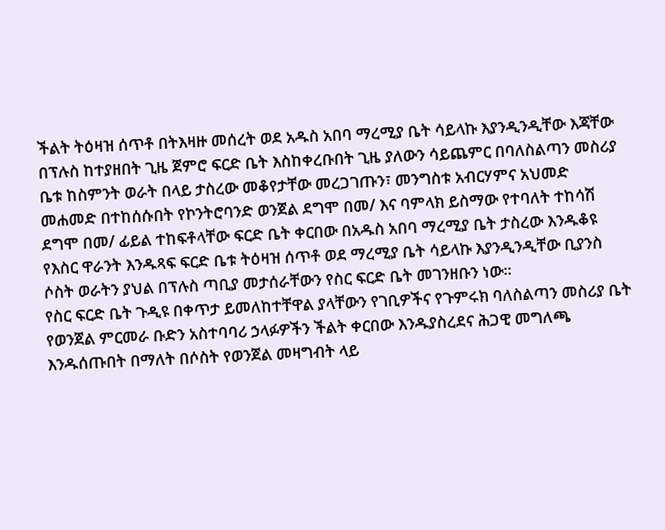ችልት ትዕዛዝ ሰጥቶ በትእዛዙ መሰረት ወደ አዱስ አበባ ማረሚያ ቤት ሳይላኩ እያንዲንዲቸው እጃቸው በፕሉስ ከተያዘበት ጊዜ ጀምሮ ፍርድ ቤት እስከቀረቡበት ጊዜ ያለውን ሳይጨምር በባለስልጣን መስሪያ ቤቱ ከስምንት ወራት በላይ ታስረው መቆየታቸው መረጋገጡን፣ መንግስቱ አብርሃምና አህመድ መሐመድ በተከሰሱበት የኮንትሮባንድ ወንጀል ደግሞ በመ/ እና ባምላክ ይስማው የተባለት ተከሳሽ ደግሞ በመ/ ፊይል ተከፍቶላቸው ፍርድ ቤት ቀርበው በአዱስ አበባ ማረሚያ ቤት ታስረው እንዱቆዩ የእስር ዋራንት እንዱጻፍ ፍርድ ቤቱ ትዕዛዝ ሰጥቶ ወደ ማረሚያ ቤት ሳይላኩ እያንዲንዲቸው ቢያንስ ሶስት ወራትን ያህል በፕሉስ ጣቢያ መታሰራቸውን የስር ፍርድ ቤት መገንዘቡን ነው።
የስር ፍርድ ቤት ጉዲዩ በቀጥታ ይመለከተቸዋል ያላቸውን የገቢዎችና የጉምሩክ ባለስልጣን መስሪያ ቤት የወንጀል ምርመራ ቡድን አስተባባሪ ኃላፉዎችን ችልት ቀርበው እንዱያስረደና ሕጋዊ መግለጫ እንዱሰጡበት በማለት በሶስት የወንጀል መዛግብት ላይ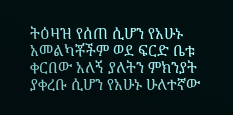ትዕዛዝ የሰጠ ሲሆን የአሁኑ አመልካቾችም ወደ ፍርድ ቤቱ ቀርበው አለኝ ያለትን ምክንያት ያቀረቡ ሲሆን የአሁኑ ሁለተኛው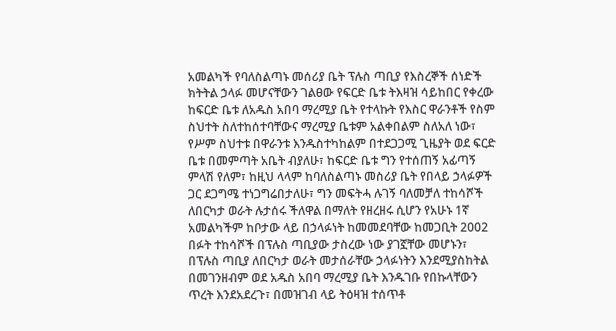አመልካች የባለስልጣኑ መሰሪያ ቤት ፕሉስ ጣቢያ የእስረኞች ሰነድች ክትትል ኃላፉ መሆናቸውን ገልፀው የፍርድ ቤቱ ትእዛዝ ሳይከበር የቀረው ከፍርድ ቤቱ ለአዱስ አበባ ማረሚያ ቤት የተላኩት የእስር ዋራንቶች የስም ስህተት ስለተከሰተባቸውና ማረሚያ ቤቱም አልቀበልም ስለአለ ነው፣ የሥም ስህተቱ በዋራንቱ እንዱስተካከልም በተደጋጋሚ ጊዜያት ወደ ፍርድ ቤቱ በመምጣት አቤት ብያለሁ፣ ከፍርድ ቤቱ ግን የተሰጠኝ አፊጣኝ ምላሽ የለም፣ ከዚህ ላላም ከባለስልጣኑ መስሪያ ቤት የበላይ ኃላፉዎች ጋር ደጋግሜ ተነጋግሬበታለሁ፣ ግን መፍትሓ ሉገኝ ባለመቻለ ተከሳሾች ለበርካታ ወራት ሉታሰሩ ችለዋል በማለት የዘረዘሩ ሲሆን የአሁኑ 1ኛ አመልካችም ከቦታው ላይ በኃላፉነት ከመመደባቸው ከመጋቢት 2002 በፉት ተከሳሾች በፕሉስ ጣቢያው ታስረው ነው ያገኟቸው መሆኑን፣ በፕሉስ ጣቢያ ለበርካታ ወራት መታሰራቸው ኃላፉነትን እንደሚያስከትል በመገንዘብም ወደ አዱስ አበባ ማረሚያ ቤት እንዱገቡ የበኩላቸውን ጥረት እንደአደረጉ፣ በመዝገብ ላይ ትዕዛዝ ተሰጥቶ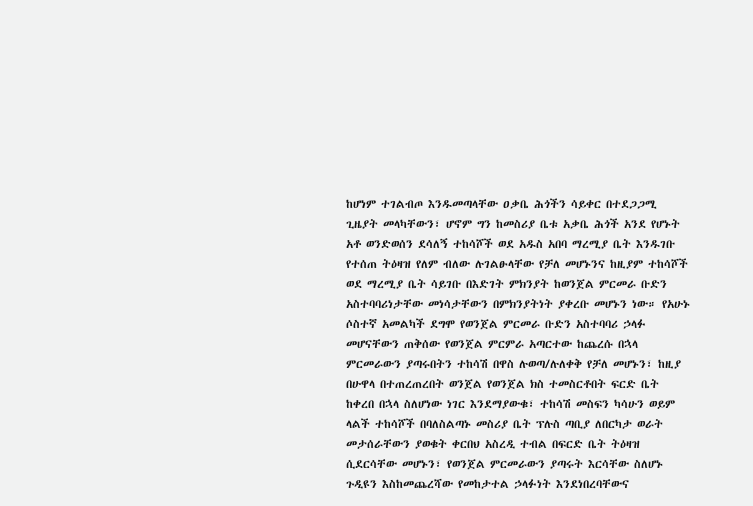ከሆነም ተገልብጦ እንዱመጣላቸው ዐቃቤ ሕጎችን ሳይቀር በተደጋጋሚ ጊዜያት መላካቸውን፣ ሆኖም ግን ከመስሪያ ቤቱ አቃቤ ሕጎች አንደ የሆኑት አቶ ወንድወሰን ደሳለኝ ተከሳሾች ወደ አዱስ አበባ ማረሚያ ቤት እንዱገቡ የተሰጠ ትዕዛዝ የለም ብለው ሉገልፁላቸው የቻለ መሆኑንና ከዚያም ተከሳሾች ወደ ማረሚያ ቤት ሳይገቡ በእድገት ምክንያት ከወንጀል ምርመራ ቡድን አስተባባሪነታቸው መነሳታቸውን በምክንያትነት ያቀረቡ መሆኑን ነው። የአሁኑ ሶስተኛ አመልካች ደግሞ የወንጀል ምርመራ ቡድን አስተባባሪ ኃላፉ መሆናቸውን ጠቅሰው የወንጀል ምርምራ አጣርተው ከጨረሱ በኋላ ምርመራውን ያጣሩበትን ተከሳሽ በዋስ ሉወጣ/ሉለቀቅ የቻለ መሆኑን፣ ከዚያ በሁዋላ በተጠረጠረበት ወንጀል የወንጀል ክስ ተመስርቶበት ፍርድ ቤት ከቀረበ በኋላ ስለሆነው ነገር እንደማያውቁ፣ ተከሳሽ መስፍን ካሳሁን ወይም ላልች ተከሳሾች በባለስልጣኑ መስሪያ ቤት ፕሉስ ጣቢያ ለበርካታ ወራት መታሰራቸውን ያወቁት ቀርበህ አስረዲ ተብል በፍርድ ቤት ትዕዛዝ ሲደርሳቸው መሆኑን፣ የወንጀል ምርመራውን ያጣሩት እርሳቸው ስለሆኑ ጉዲዩን እስከመጨረሻው የመከታተል ኃላፉነት እንደነበረባቸውና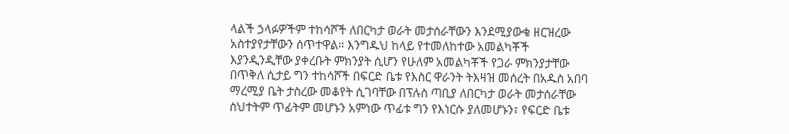ላልች ኃላፉዎችም ተከሳሾች ለበርካታ ወራት መታሰራቸውን እንደሚያውቁ ዘርዝረው አስተያየታቸውን ሰጥተዋል። እንግዱህ ከላይ የተመለከተው አመልካቾች እያንዲንዲቸው ያቀረቡት ምክንያት ሲሆን የሁለም አመልካቾች የጋራ ምክንያታቸው በጥቅለ ሲታይ ግን ተከሳሾች በፍርድ ቤቱ የእስር ዋራንት ትእዛዝ መሰረት በአዱስ አበባ ማረሚያ ቤት ታስረው መቆየት ሲገባቸው በፕሉስ ጣቢያ ለበርካታ ወራት መታሰራቸው ስህተትም ጥፊትም መሆኑን አምነው ጥፊቱ ግን የእነርሱ ያለመሆኑን፣ የፍርድ ቤቱ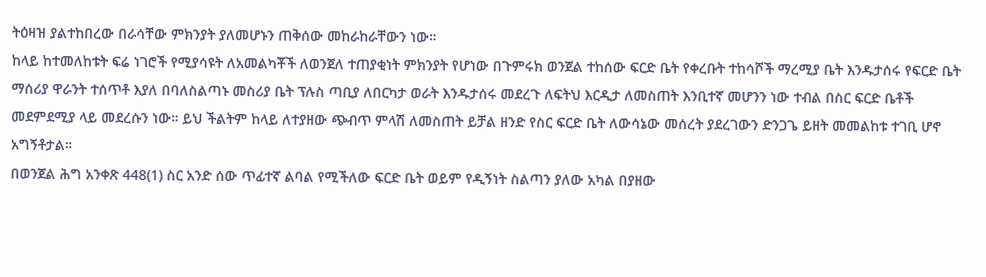ትዕዛዝ ያልተከበረው በራሳቸው ምክንያት ያለመሆኑን ጠቅሰው መከራከራቸውን ነው።
ከላይ ከተመለከቱት ፍሬ ነገሮች የሚያሳዩት ለአመልካቾች ለወንጀለ ተጠያቂነት ምክንያት የሆነው በጉምሩክ ወንጀል ተከሰው ፍርድ ቤት የቀረቡት ተከሳሾች ማረሚያ ቤት እንዱታሰሩ የፍርድ ቤት ማሰሪያ ዋራንት ተሰጥቶ እያለ በባለስልጣኑ መስሪያ ቤት ፕሉስ ጣቢያ ለበርካታ ወራት እንዱታሰሩ መደረጉ ለፍትህ እርዲታ ለመስጠት እንቢተኛ መሆንን ነው ተብል በስር ፍርድ ቤቶች መደምደሚያ ላይ መደረሱን ነው። ይህ ችልትም ከላይ ለተያዘው ጭብጥ ምላሽ ለመስጠት ይቻል ዘንድ የስር ፍርድ ቤት ለውሳኔው መሰረት ያደረገውን ድንጋጌ ይዘት መመልከቱ ተገቢ ሆኖ አግኝቶታል።
በወንጀል ሕግ አንቀጽ 448(1) ስር አንድ ሰው ጥፊተኛ ልባል የሚችለው ፍርድ ቤት ወይም የዲኝነት ስልጣን ያለው አካል በያዘው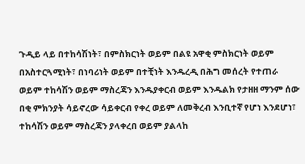ጉዲይ ላይ በተከሳሽነት፣ በምስክርነት ወይም በልዩ አዋቂ ምስክርነት ወይም በአስተርጓሚነት፣ በነባሪነት ወይም በተቺነት እንዱረዲ በሕግ መሰረት የተጠራ ወይም ተከሳሽን ወይም ማስረጃን እንዱያቀርብ ወይም እንዱልክ የታዘዘ ማንም ሰው በቂ ምክንያት ሳይኖረው ሳይቀርብ የቀረ ወይም ለመቅረብ እንቢተኛ የሆነ እንደሆነ፣ ተከሳሽን ወይም ማስረጃን ያላቀረበ ወይም ያልላከ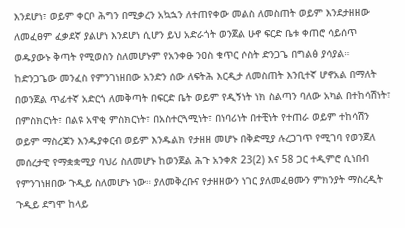እንደሆነ፣ ወይም ቀርቦ ሕግን በሚቃረን አኳኋን ለተጠየቀው መልስ ለመስጠት ወይም እንደታዘዘው ለመፈፀም ፈቃደኛ ያልሆነ እንደሆነ ሲሆን ይህ አድራጎት ወንጀል ሁኖ ፍርድ ቤቱ ቀጠሮ ሳይሰጥ ወዱያውኑ ቅጣት የሚወስን ስለመሆኑም የአንቀፁ ንዐስ ቁጥር ሶስት ድንጋጌ በግልፅ ያሳያል። ከድንጋጌው መንፈስ የምንገነዘበው አንድን ሰው ለፍትሕ እርዲታ ለመስጠት እንቢተኛ ሆኖአል በማለት በወንጀል ጥፊተኛ አድርጎ ለመቅጣት በፍርድ ቤት ወይም የዲኝነት ነክ ስልጣን ባለው አካል በተከሳሽነት፣ በምስክርነት፣ በልዩ አዋቂ ምስክርነት፣ በአስተርጓሚነት፣ በነባሪነት በተቺነት የተጠራ ወይም ተከሳሽን ወይም ማስረጃን እንዱያቀርብ ወይም እንዱልክ የታዘዘ መሆኑ በቅድሚያ ሉረጋገጥ የሚገባ የወንጀለ መሰረታዊ የማቋቋሚያ ባህሪ ስለመሆኑ ከወንጀል ሕጉ አንቀጽ 23(2) እና 58 ጋር ተዲምሮ ሲነበብ የምንገነዘበው ጉዲይ ስለመሆኑ ነው። ያለመቅረቡና የታዘዘውን ነገር ያለመፈፀሙን ምክንያት ማስረዲት ጉዲይ ደግሞ ከላይ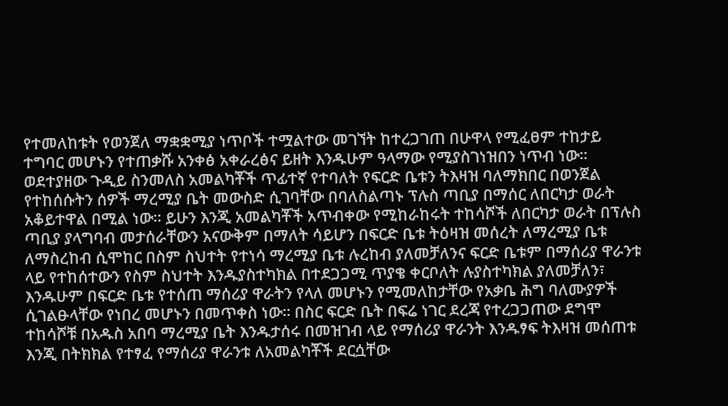የተመለከቱት የወንጀለ ማቋቋሚያ ነጥቦች ተሟልተው መገኘት ከተረጋገጠ በሁዋላ የሚፈፀም ተከታይ ተግባር መሆኑን የተጠቃሹ አንቀፅ አቀራረፅና ይዘት እንዱሁም ዓላማው የሚያስገነዝበን ነጥብ ነው።
ወደተያዘው ጉዲይ ስንመለስ አመልካቾች ጥፊተኛ የተባለት የፍርድ ቤቱን ትእዛዝ ባለማክበር በወንጀል የተከሰሱትን ሰዎች ማረሚያ ቤት መውስድ ሲገባቸው በባለስልጣኑ ፕሉስ ጣቢያ በማሰር ለበርካታ ወራት አቆይተዋል በሚል ነው። ይሁን እንጂ አመልካቾች አጥብቀው የሚከራከሩት ተከሳሾች ለበርካታ ወራት በፕሉስ ጣቢያ ያላግባብ መታሰራቸውን አናውቅም በማለት ሳይሆን በፍርድ ቤቱ ትዕዛዝ መሰረት ለማረሚያ ቤቱ ለማስረከብ ሲሞከር በስም ስህተት የተነሳ ማረሚያ ቤቱ ሉረከብ ያለመቻለንና ፍርድ ቤቱም በማሰሪያ ዋራንቱ ላይ የተከሰተውን የስም ስህተት እንዱያስተካክል በተደጋጋሚ ጥያቄ ቀርቦለት ሉያስተካክል ያለመቻለን፣ እንዱሁም በፍርድ ቤቱ የተሰጠ ማሰሪያ ዋራትን የላለ መሆኑን የሚመለከታቸው የአቃቤ ሕግ ባለሙያዎች ሲገልፁላቸው የነበረ መሆኑን በመጥቀስ ነው። በስር ፍርድ ቤት በፍሬ ነገር ደረጃ የተረጋጋጠው ደግሞ ተከሳሾቹ በአዱስ አበባ ማረሚያ ቤት እንዱታሰሩ በመዝገብ ላይ የማሰሪያ ዋራንት እንዱፃፍ ትእዛዝ መሰጠቱ እንጂ በትክክል የተፃፈ የማሰሪያ ዋራንቱ ለአመልካቾች ደርሷቸው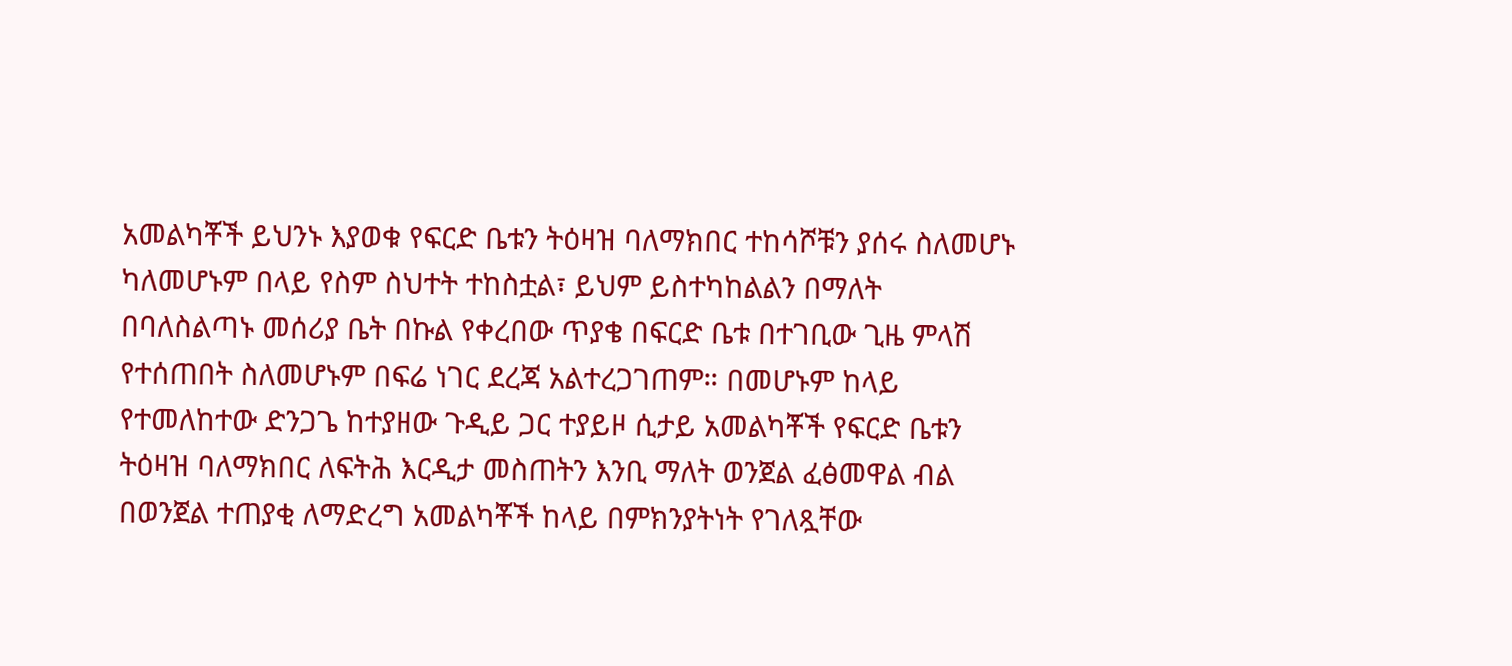አመልካቾች ይህንኑ እያወቁ የፍርድ ቤቱን ትዕዛዝ ባለማክበር ተከሳሾቹን ያሰሩ ስለመሆኑ ካለመሆኑም በላይ የስም ስህተት ተከስቷል፣ ይህም ይስተካከልልን በማለት በባለስልጣኑ መሰሪያ ቤት በኩል የቀረበው ጥያቄ በፍርድ ቤቱ በተገቢው ጊዜ ምላሽ የተሰጠበት ስለመሆኑም በፍሬ ነገር ደረጃ አልተረጋገጠም። በመሆኑም ከላይ የተመለከተው ድንጋጌ ከተያዘው ጉዲይ ጋር ተያይዞ ሲታይ አመልካቾች የፍርድ ቤቱን ትዕዛዝ ባለማክበር ለፍትሕ እርዲታ መስጠትን እንቢ ማለት ወንጀል ፈፅመዋል ብል በወንጀል ተጠያቂ ለማድረግ አመልካቾች ከላይ በምክንያትነት የገለጿቸው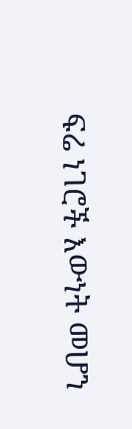ፍሬ ነገሮች እውነት መሆን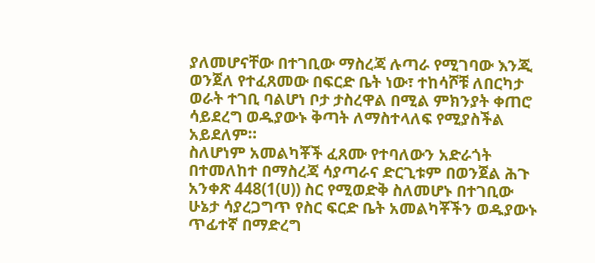ያለመሆናቸው በተገቢው ማስረጃ ሉጣራ የሚገባው እንጂ ወንጀለ የተፈጸመው በፍርድ ቤት ነው፣ ተከሳሾቹ ለበርካታ ወራት ተገቢ ባልሆነ ቦታ ታስረዋል በሚል ምክንያት ቀጠሮ ሳይደረግ ወዱያውኑ ቅጣት ለማስተላለፍ የሚያስችል አይደለም።
ስለሆነም አመልካቾች ፈጸሙ የተባለውን አድራጎት በተመለከተ በማስረጃ ሳያጣራና ድርጊቱም በወንጀል ሕጉ አንቀጽ 448(1(ሀ)) ስር የሚወድቅ ስለመሆኑ በተገቢው ሁኔታ ሳያረጋግጥ የስር ፍርድ ቤት አመልካቾችን ወዱያውኑ ጥፊተኛ በማድረግ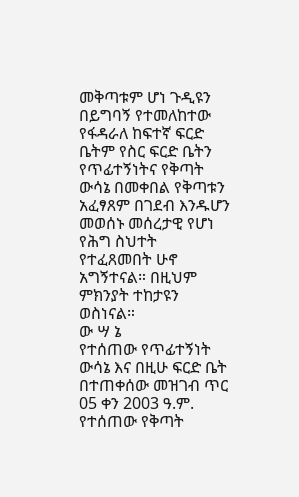መቅጣቱም ሆነ ጉዲዩን በይግባኝ የተመለከተው የፋዳራለ ከፍተኛ ፍርድ ቤትም የስር ፍርድ ቤትን የጥፊተኝነትና የቅጣት ውሳኔ በመቀበል የቅጣቱን አፈፃጸም በገደብ እንዱሆን መወሰኑ መሰረታዊ የሆነ የሕግ ስህተት የተፈጸመበት ሁኖ አግኝተናል። በዚህም ምክንያት ተከታዩን ወስነናል።
ው ሣ ኔ
የተሰጠው የጥፊተኝነት ውሳኔ እና በዚሁ ፍርድ ቤት በተጠቀሰው መዝገብ ጥር 05 ቀን 2003 ዓ.ም. የተሰጠው የቅጣት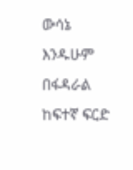ውሳኔ እንዱሁም በፋዳራል ከፍተኛ ፍርድ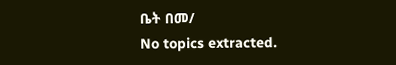ቤት በመ/
No topics extracted.